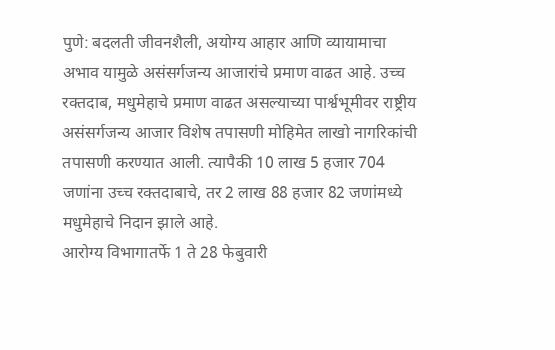पुणे: बदलती जीवनशैली, अयोग्य आहार आणि व्यायामाचा अभाव यामुळे असंसर्गजन्य आजारांचे प्रमाण वाढत आहे. उच्च रक्तदाब, मधुमेहाचे प्रमाण वाढत असल्याच्या पार्श्वभूमीवर राष्ट्रीय असंसर्गजन्य आजार विशेष तपासणी मोहिमेत लाखो नागरिकांची तपासणी करण्यात आली. त्यापैकी 10 लाख 5 हजार 704 जणांना उच्च रक्तदाबाचे, तर 2 लाख 88 हजार 82 जणांमध्ये मधुमेहाचे निदान झाले आहे.
आरोग्य विभागातर्फे 1 ते 28 फेबुवारी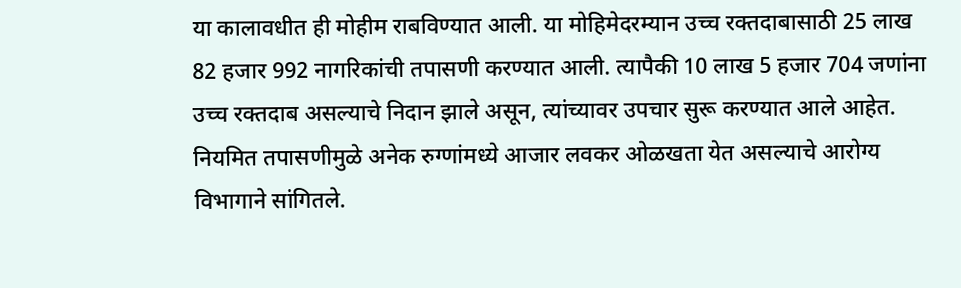या कालावधीत ही मोहीम राबविण्यात आली. या मोहिमेदरम्यान उच्च रक्तदाबासाठी 25 लाख 82 हजार 992 नागरिकांची तपासणी करण्यात आली. त्यापैकी 10 लाख 5 हजार 704 जणांना उच्च रक्तदाब असल्याचे निदान झाले असून, त्यांच्यावर उपचार सुरू करण्यात आले आहेत. नियमित तपासणीमुळे अनेक रुग्णांमध्ये आजार लवकर ओळखता येत असल्याचे आरोग्य विभागाने सांगितले.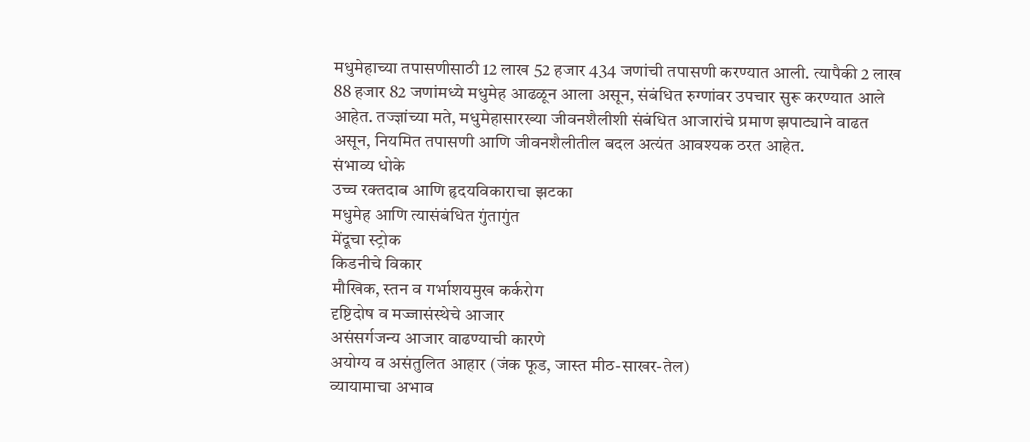मधुमेहाच्या तपासणीसाठी 12 लाख 52 हजार 434 जणांची तपासणी करण्यात आली. त्यापैकी 2 लाख 88 हजार 82 जणांमध्ये मधुमेह आढळून आला असून, संबंधित रुग्णांवर उपचार सुरू करण्यात आले आहेत. तज्ज्ञांच्या मते, मधुमेहासारख्या जीवनशैलीशी संबंधित आजारांचे प्रमाण झपाट्याने वाढत असून, नियमित तपासणी आणि जीवनशैलीतील बदल अत्यंत आवश्यक ठरत आहेत.
संभाव्य धोके
उच्च रक्तदाब आणि हृदयविकाराचा झटका
मधुमेह आणि त्यासंबंधित गुंतागुंत
मेंदूचा स्ट्रोक
किडनीचे विकार
मौखिक, स्तन व गर्भाशयमुख कर्करोग
दृष्टिदोष व मज्जासंस्थेचे आजार
असंसर्गजन्य आजार वाढण्याची कारणे
अयोग्य व असंतुलित आहार (जंक फूड, जास्त मीठ-साखर-तेल)
व्यायामाचा अभाव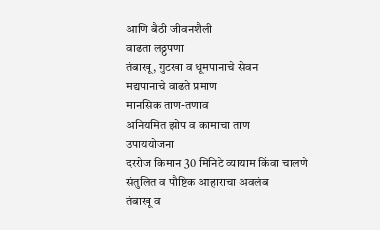आणि बैठी जीवनशैली
वाढता लठ्ठपणा
तंबाखू, गुटखा व धूमपानाचे सेवन
मद्यपानाचे वाढते प्रमाण
मानसिक ताण-तणाव
अनियमित झोप व कामाचा ताण
उपाययोजना
दररोज किमान 30 मिनिटे व्यायाम किंवा चालणे
संतुलित व पौष्टिक आहाराचा अवलंब
तंबाखू व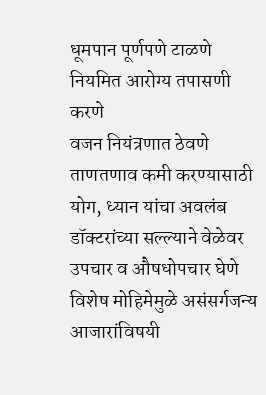धूमपान पूर्णपणे टाळणे
नियमित आरोग्य तपासणी करणे
वजन नियंत्रणात ठेवणे
ताणतणाव कमी करण्यासाठी योग, ध्यान यांचा अवलंब
डॉक्टरांच्या सल्ल्याने वेळेवर उपचार व औषधोपचार घेणे
विशेष मोहिमेमुळे असंसर्गजन्य आजारांविषयी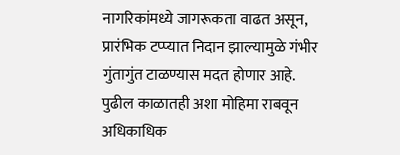नागरिकांमध्ये जागरूकता वाढत असून, प्रारंभिक टप्प्यात निदान झाल्यामुळे गंभीर गुंतागुंत टाळण्यास मदत होणार आहे. पुढील काळातही अशा मोहिमा राबवून अधिकाधिक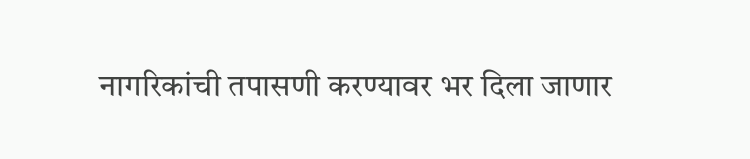नागरिकांची तपासणी करण्यावर भर दिला जाणार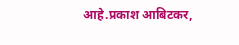आहे.प्रकाश आबिटकर,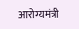आरोग्यमंत्री